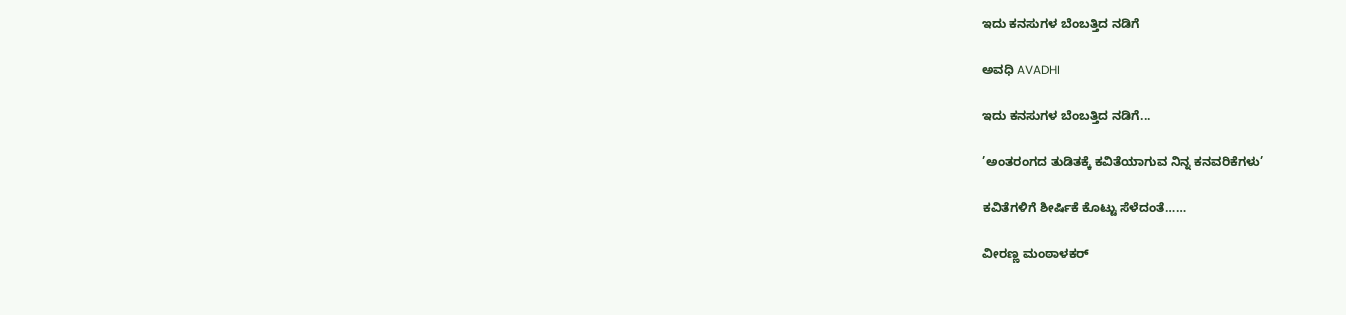ಇದು ಕನಸುಗಳ ಬೆಂಬತ್ತಿದ ನಡಿಗೆ‍

ಅವಧಿ AVADHI

ಇದು ಕನಸುಗಳ ಬೆಂಬತ್ತಿದ ನಡಿಗೆ...

’ಅಂತರಂಗದ ತುಡಿತಕ್ಕೆ ಕವಿತೆಯಾಗುವ ನಿನ್ನ ಕನವರಿಕೆಗಳು’

ಕವಿತೆಗಳಿಗೆ ಶೀರ್ಷಿಕೆ ಕೊಟ್ಟು ಸೆಳೆದಂತೆ……

ವೀರಣ್ಣ ಮಂಠಾಳಕರ್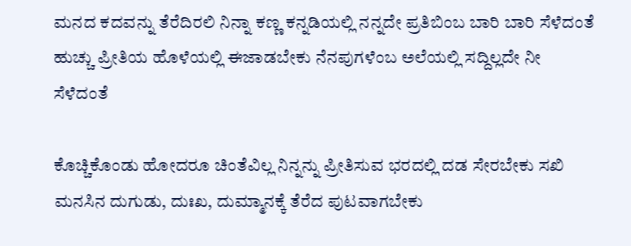ಮನದ ಕದವನ್ನು ತೆರೆದಿರಲಿ ನಿನ್ನಾ ಕಣ್ಣ ಕನ್ನಡಿಯಲ್ಲಿ ನನ್ನದೇ ಪ್ರತಿಬಿಂಬ ಬಾರಿ ಬಾರಿ ಸೆಳೆದಂತೆ
ಹುಚ್ಚು ಪ್ರೀತಿಯ ಹೊಳೆಯಲ್ಲಿ ಈಜಾಡಬೇಕು ನೆನಪುಗಳೆಂಬ ಅಲೆಯಲ್ಲಿ ಸದ್ದಿಲ್ಲದೇ ನೀ ಸೆಳೆದಂತೆ

ಕೊಚ್ಚಿಕೊಂಡು ಹೋದರೂ ಚಿಂತೆವಿಲ್ಲ ನಿನ್ನನ್ನು ಪ್ರೀತಿಸುವ ಭರದಲ್ಲಿ ದಡ ಸೇರಬೇಕು ಸಖಿ
ಮನಸಿನ ದುಗುಡು, ದುಃಖ, ದುಮ್ಮಾನಕ್ಕೆ ತೆರೆದ ಪುಟವಾಗಬೇಕು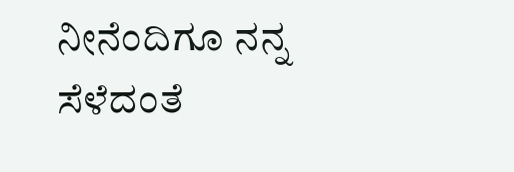ನೀನೆಂದಿಗೂ ನನ್ನ ಸೆಳೆದಂತೆ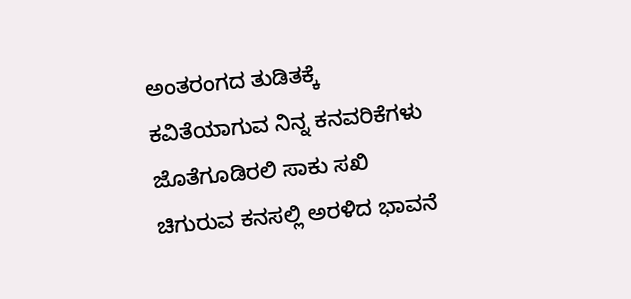ಅಂತರಂಗದ ತುಡಿತಕ್ಕೆ ಕವಿತೆಯಾಗುವ ನಿನ್ನ ಕನವರಿಕೆಗಳು ಜೊತೆಗೂಡಿರಲಿ ಸಾಕು ಸಖಿ
ಚಿಗುರುವ ಕನಸಲ್ಲಿ ಅರಳಿದ ಭಾವನೆ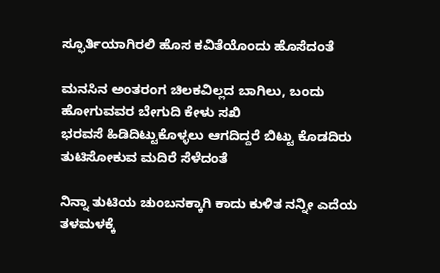ಸ್ಫೂರ್ತಿಯಾಗಿರಲಿ ಹೊಸ ಕವಿತೆಯೊಂದು ಹೊಸೆದಂತೆ

ಮನಸಿನ ಅಂತರಂಗ ಚಿಲಕವಿಲ್ಲದ ಬಾಗಿಲು, ಬಂದು ಹೋಗುವವರ ಬೇಗುದಿ ಕೇಳು ಸಖಿ
ಭರವಸೆ ಹಿಡಿದಿಟ್ಟುಕೊಳ್ಳಲು ಆಗದಿದ್ದರೆ ಬಿಟ್ಟು ಕೊಡದಿರು ತುಟಿಸೋಕುವ ಮದಿರೆ ಸೆಳೆದಂತೆ

ನಿನ್ನಾ ತುಟಿಯ ಚುಂಬನಕ್ಕಾಗಿ ಕಾದು ಕುಳಿತ ನನ್ನೀ ಎದೆಯ ತಳಮಳಕ್ಕೆ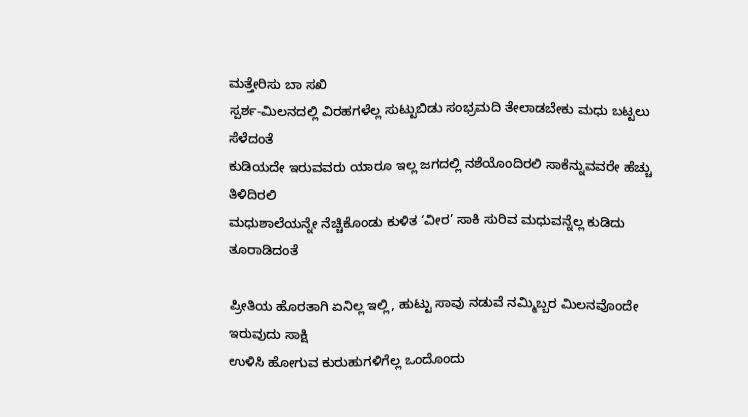ಮತ್ತೇರಿಸು ಬಾ ಸಖಿ
ಸ್ಪರ್ಶ-ಮಿಲನದಲ್ಲಿ ವಿರಹಗಳೆಲ್ಲ ಸುಟ್ಟುಬಿಡು ಸಂಭ್ರಮದಿ ತೇಲಾಡಬೇಕು ಮಧು ಬಟ್ಟಲು ಸೆಳೆದಂತೆ
ಕುಡಿಯದೇ ಇರುವವರು ಯಾರೂ ಇಲ್ಲ ಜಗದಲ್ಲಿ ನಶೆಯೊಂದಿರಲಿ ಸಾಕೆನ್ನುವವರೇ ಹೆಚ್ಚು ತಿಳಿದಿರಲಿ
ಮಧುಶಾಲೆಯನ್ನೇ ನೆಚ್ಚಿಕೊಂಡು ಕುಳಿತ ‘ವೀರ’ ಸಾಕಿ ಸುರಿವ ಮಧುವನ್ನೆಲ್ಲ ಕುಡಿದು ತೂರಾಡಿದಂತೆ

ಪ್ರೀತಿಯ ಹೊರತಾಗಿ ಏನಿಲ್ಲ ಇಲ್ಲಿ, ಹುಟ್ಟು ಸಾವು ನಡುವೆ ನಮ್ಮಿಬ್ಬರ ಮಿಲನವೊಂದೇ ಇರುವುದು ಸಾಕ್ಷಿ
ಉಳಿಸಿ ಹೋಗುವ ಕುರುಹುಗಳಿಗೆಲ್ಲ ಒಂದೊಂದು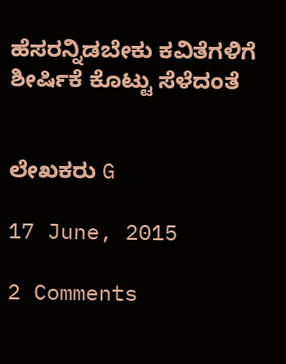ಹೆಸರನ್ನಿಡಬೇಕು ಕವಿತೆಗಳಿಗೆ ಶೀರ್ಷಿಕೆ ಕೊಟ್ಟು ಸೆಳೆದಂತೆ


ಲೇಖಕರು G

17 June, 2015

2 Comments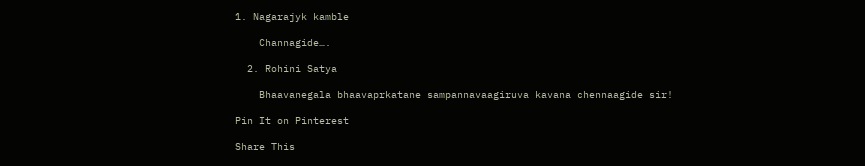1. Nagarajyk kamble

    Channagide….

  2. Rohini Satya

    Bhaavanegala bhaavaprkatane sampannavaagiruva kavana chennaagide sir!

Pin It on Pinterest

Share This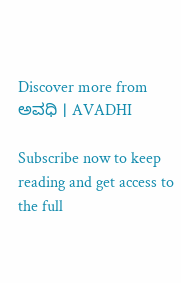Discover more from ಅವಧಿ । AVADHI

Subscribe now to keep reading and get access to the full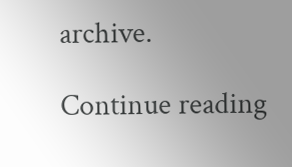archive.

Continue reading